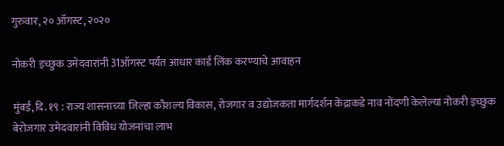गुरुवार, २० ऑगस्ट, २०२०

नोकरी इच्छुक उमेदवारांनी 31ऑगस्ट पर्यंत आधार कार्ड लिंक करण्याचे आवाहन

मुंबई, दि. १९ : राज्य शासनाच्या जिल्हा कौशल्य विकास, रोजगार व उद्योजकता मार्गदर्शन केंद्राकडे नाव नोंदणी केलेल्या नोकरी इच्छुक बेरोजगार उमेदवारांनी विविध योजनांचा लाभ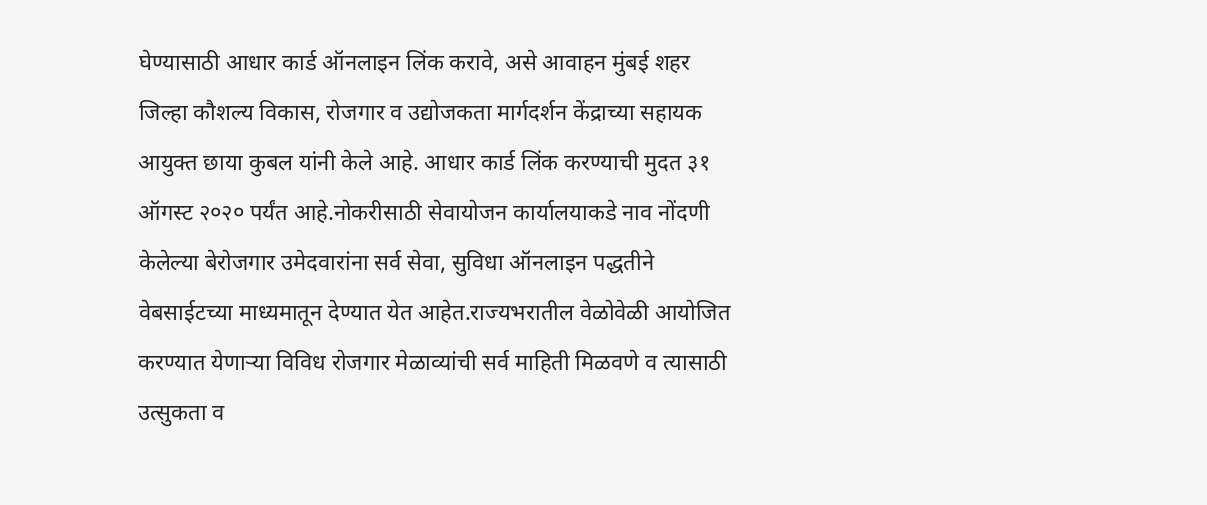घेण्यासाठी आधार कार्ड ऑनलाइन लिंक करावे, असे आवाहन मुंबई शहर जिल्हा कौशल्य विकास, रोजगार व उद्योजकता मार्गदर्शन केंद्राच्या सहायक आयुक्त छाया कुबल यांनी केले आहे. आधार कार्ड लिंक करण्याची मुदत ३१ ऑगस्ट २०२० पर्यंत आहे.नोकरीसाठी सेवायोजन कार्यालयाकडे नाव नोंदणी केलेल्या बेरोजगार उमेदवारांना सर्व सेवा, सुविधा ऑनलाइन पद्धतीने वेबसाईटच्या माध्यमातून देण्यात येत आहेत.राज्यभरातील वेळोवेळी आयोजित करण्यात येणाऱ्या विविध रोजगार मेळाव्यांची सर्व माहिती मिळवणे व त्यासाठी उत्सुकता व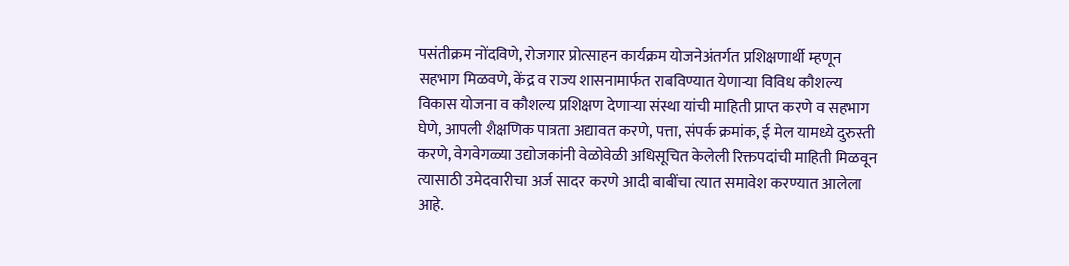पसंतीक्रम नोंदविणे, रोजगार प्रोत्साहन कार्यक्रम योजनेअंतर्गत प्रशिक्षणार्थी म्हणून सहभाग मिळवणे, केंद्र व राज्य शासनामार्फत राबविण्यात येणाऱ्या विविध कौशल्य विकास योजना व कौशल्य प्रशिक्षण देणाऱ्या संस्था यांची माहिती प्राप्त करणे व सहभाग घेणे, आपली शैक्षणिक पात्रता अद्यावत करणे, पत्ता, संपर्क क्रमांक, ई मेल यामध्ये दुरुस्ती करणे, वेगवेगळ्या उद्योजकांनी वेळोवेळी अधिसूचित केलेली रिक्तपदांची माहिती मिळवून त्यासाठी उमेदवारीचा अर्ज सादर करणे आदी बाबींचा त्यात समावेश करण्यात आलेला आहे.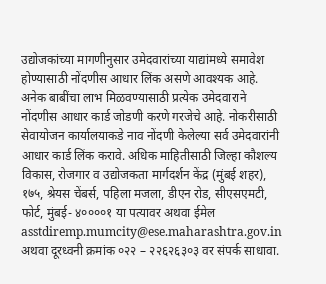उद्योजकांच्या मागणीनुसार उमेदवारांच्या याद्यांमध्ये समावेश होण्यासाठी नोंदणीस आधार लिंक असणे आवश्यक आहे. अनेक बाबींचा लाभ मिळवण्यासाठी प्रत्येक उमेदवाराने नोंदणीस आधार कार्ड जोडणी करणे गरजेचे आहे. नोकरीसाठी सेवायोजन कार्यालयाकडे नाव नोंदणी केलेल्या सर्व उमेदवारांनी आधार कार्ड लिंक करावे. अधिक माहितीसाठी जिल्हा कौशल्य विकास, रोजगार व उद्योजकता मार्गदर्शन केंद्र (मुंबई शहर), १७५, श्रेयस चेंबर्स, पहिला मजला, डीएन रोड, सीएसएमटी, फोर्ट, मुंबई- ४००००१ या पत्यावर अथवा ईमेल asstdiremp.mumcity@ese.maharashtra.gov.in अथवा दूरध्वनी क्रमांक ०२२ – २२६२६३०३ वर संपर्क साधावा.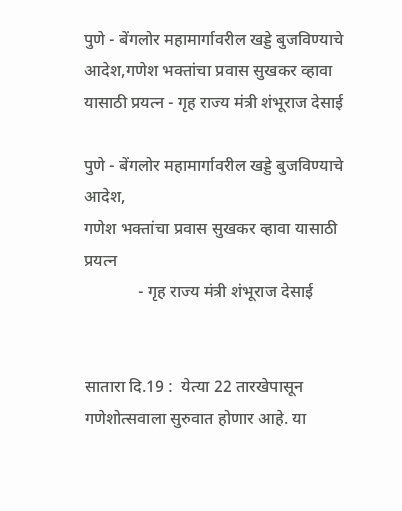पुणे - बेंगलोर महामार्गावरील खड्डे बुजविण्याचे आदेश,गणेश भक्तांचा प्रवास सुखकर व्हावा यासाठी प्रयत्न - गृह राज्य मंत्री शंभूराज देसाई

पुणे - बेंगलोर महामार्गावरील खड्डे बुजविण्याचे आदेश,
गणेश भक्तांचा प्रवास सुखकर व्हावा यासाठी प्रयत्न
             - गृह राज्य मंत्री शंभूराज देसाई


सातारा दि.19 :  येत्या 22 तारखेपासून गणेशोत्सवाला सुरुवात होणार आहे. या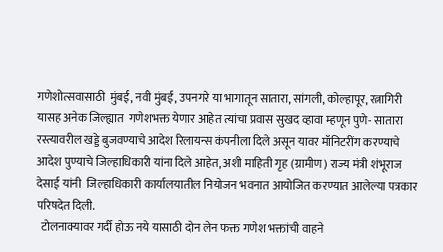गणेशोत्सवासाठी  मुंबई, नवी मुंबई, उपनगरे या भागातून सातारा, सांगली, कोल्हापूर, रत्नागिरी यासह अनेक जिल्ह्यात  गणेशभक्त येणार आहेत त्यांचा प्रवास सुखद व्हावा म्हणून पुणे- सातारा रस्त्यावरील खड्डे बुजवण्याचे आदेश रिलायन्स कंपनीला दिले असून यावर मॉनिटरींग करण्याचे आदेश पुण्याचे जिल्हाधिकारी यांना दिले आहेत, अशी माहिती गृह (ग्रामीण) राज्य मंत्री शंभूराज देसाई यांनी  जिल्हाधिकारी कार्यालयातील नियोजन भवनात आयोजित करण्यात आलेल्या पत्रकार परिषदेत दिली.
  टोलनाक्यावर गर्दी होऊ नये यासाठी दोन लेन फक्त गणेश भक्तांची वाहने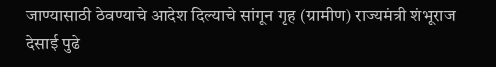जाण्यासाठी ठेवण्याचे आदेश दिल्याचे सांगून गृह (ग्रामीण) राज्यमंत्री शंभूराज देसाई पुढे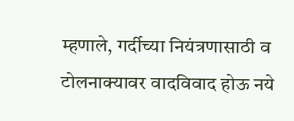म्हणाले, गर्दीच्या नियंत्रणासाठी व टोलनाक्यावर वादविवाद होऊ नये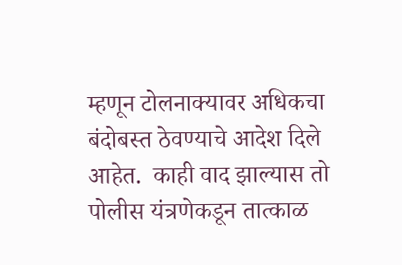म्हणून टोलनाक्यावर अधिकचा बंदोबस्त ठेवण्याचे आदेश दिले आहेत.  काही वाद झाल्यास तो पोलीस यंत्रणेकडून तात्काळ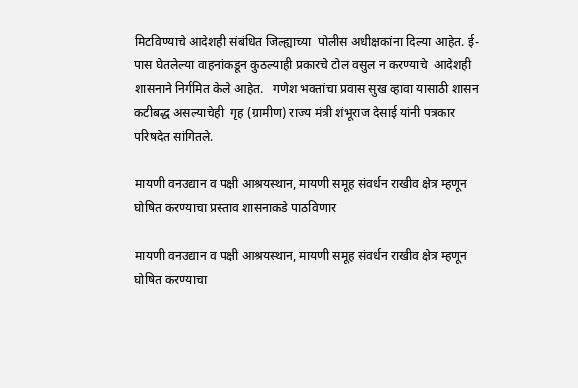मिटविण्याचे आदेशही संबंधित जिल्ह्याच्या  पोलीस अधीक्षकांना दिल्या आहेत. ई- पास घेतलेल्या वाहनांकडून कुठल्याही प्रकारचे टोल वसुल न करण्याचे  आदेशही शासनाने निर्गमित केले आहेत.   गणेश भक्तांचा प्रवास सुख व्हावा यासाठी शासन कटीबद्ध असल्याचेही  गृह (ग्रामीण) राज्य मंत्री शंभूराज देसाई यांनी पत्रकार परिषदेत सांगितले.

मायणी वनउद्यान व पक्षी आश्रयस्थान, मायणी समूह संवर्धन राखीव क्षेत्र म्हणून घोषित करण्याचा प्रस्ताव शासनाकडे पाठविणार

मायणी वनउद्यान व पक्षी आश्रयस्थान, मायणी समूह संवर्धन राखीव क्षेत्र म्हणून घोषित करण्याचा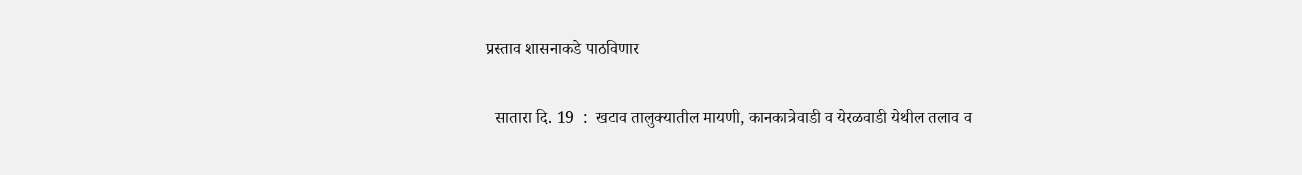प्रस्ताव शासनाकडे पाठविणार

  सातारा दि. 19  :  खटाव तालुक्यातील मायणी, कानकात्रेवाडी व येरळवाडी येथील तलाव व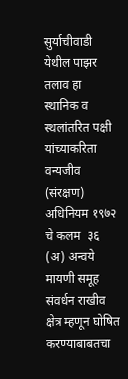सुर्याचीवाडी येथील पाझर तलाव हा स्थानिक व स्थलांतरित पक्षी यांच्याकरिता वन्यजीव (संरक्षण) अधिनियम १९७२ चे कलम  ३६ (अ) अन्वये मायणी समूह संवर्धन राखीव क्षेत्र म्हणून घोषित करण्याबाबतचा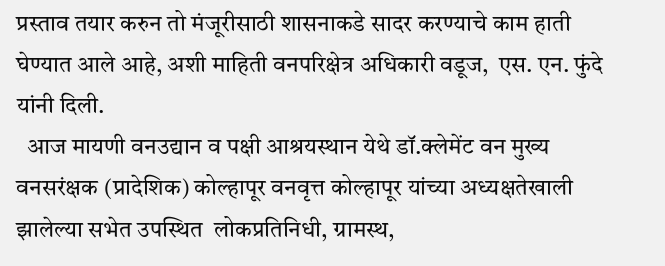प्रस्ताव तयार करुन तो मंजूरीसाठी शासनाकडे सादर करण्याचे काम हाती घेण्यात आले आहे, अशी माहिती वनपरिक्षेत्र अधिकारी वडूज,  एस. एन. फुंदे  यांनी दिली.
  आज मायणी वनउद्यान व पक्षी आश्रयस्थान येथे डॉ.क्लेमेंट वन मुख्य वनसरंक्षक (प्रादेशिक) कोल्हापूर वनवृत्त कोल्हापूर यांच्या अध्यक्षतेखाली झालेल्या सभेत उपस्थित  लोकप्रतिनिधी, ग्रामस्थ,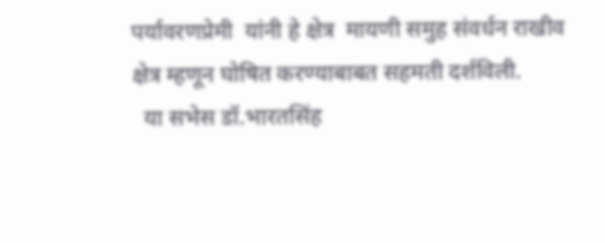पर्यावरणप्रेमी  यांनी हे क्षेत्र  मायणी समुह संवर्धन राखीव क्षेत्र म्हणून घोषित करण्याबाबत सहमती दर्शविली.
  या सभेस डॉ.भारतसिंह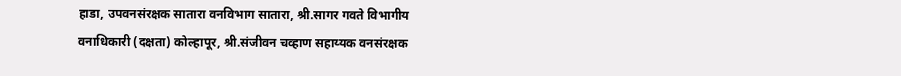हाडा, उपवनसंरक्षक सातारा वनविभाग सातारा, श्री.सागर गवते विभागीय वनाधिकारी (दक्षता) कोल्हापूर, श्री.संजीवन चव्हाण सहाय्यक वनसंरक्षक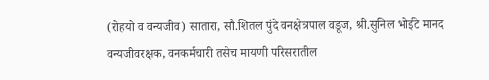(रोहयो व वन्यजीव) सातारा, सौ.शितल पुंदे वनक्षेत्रपाल वडूज, श्री.सुनिल भोईटे मानद वन्यजीवरक्षक, वनकर्मचारी तसेच मायणी परिसरातील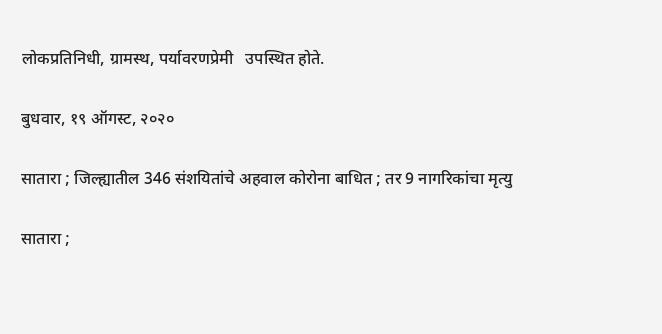लोकप्रतिनिधी, ग्रामस्थ, पर्यावरणप्रेमी   उपस्थित होते.

बुधवार, १९ ऑगस्ट, २०२०

सातारा ; जिल्ह्यातील 346 संशयितांचे अहवाल कोरोना बाधित ; तर 9 नागरिकांचा मृत्यु

सातारा ;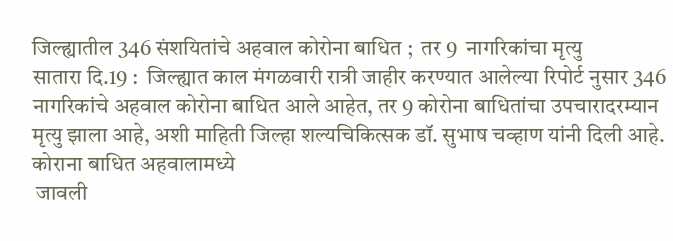जिल्ह्यातील 346 संशयितांचे अहवाल कोरोना बाधित ;  तर 9  नागरिकांचा मृत्यु
सातारा दि.19 :  जिल्ह्यात काल मंगळवारी रात्री जाहीर करण्यात आलेल्या रिपोर्ट नुसार 346 नागरिकांचे अहवाल कोरोना बाधित आले आहेत, तर 9 कोरोना बाधितांचा उपचारादरम्यान मृत्यु झाला आहे, अशी माहिती जिल्हा शल्यचिकित्सक डॉ. सुभाष चव्हाण यांनी दिली आहे.
कोराना बाधित अहवालामध्ये
 जावली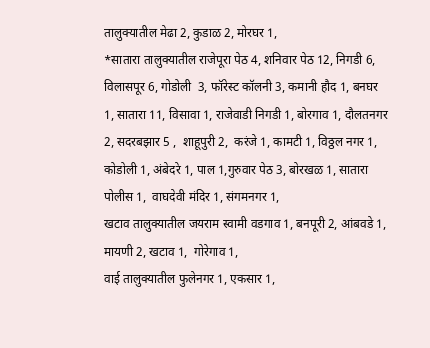तालुक्यातील मेढा 2, कुडाळ 2, मोरघर 1,
*सातारा तालुक्यातील राजेपूरा पेठ 4, शनिवार पेठ 12, निगडी 6, विलासपूर 6, गोडोली  3, फॉरेस्ट कॉलनी 3, कमानी हौद 1, बनघर 1, सातारा 11, विसावा 1, राजेवाडी निगडी 1, बोरगाव 1, दौलतनगर 2, सदरबझार 5 ,  शाहूपुरी 2,  करंजे 1, कामटी 1, विठ्ठल नगर 1, कोडोली 1, अंबेदरे 1, पाल 1,गुरुवार पेठ 3, बोरखळ 1, सातारा पोलीस 1,  वाघदेवी मंदिर 1, संगमनगर 1,
खटाव तालुक्यातील जयराम स्वामी वडगाव 1, बनपूरी 2, आंबवडे 1, मायणी 2, खटाव 1,  गोरेगाव 1,
वाई तालुक्यातील फुलेनगर 1, एकसार 1,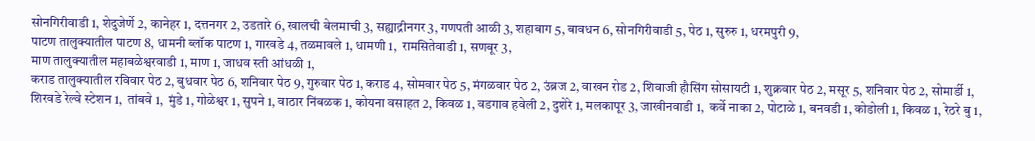सोनगिरीवाडी 1, शेदुजेर्णे 2, कानेहर 1, दत्तनगर 2, उडतारे 6, खालची बेलमाची 3, सह्याद्रीनगर 3, गणपती आळी 3, शहाबाग 5, बावधन 6, सोनगिरीवाडी 5, पेठ 1, सुरुरु 1, धरमपुरी 9,
पाटण तालुक्यातील पाटण 8, धामनी ब्लॉक पाटण 1, गारवडे 4, तळमावले 1, धामणी 1,  रामसितेवाडी 1, सणबूर 3,
माण तालुक्यातील महाबळेश्वरवाडी 1, माण 1, जाधव स्ती आंधळी 1,
कराड तालुक्यातील रविवार पेठ 2, बुधवार पेठ 6, शनिवार पेठ 9, गुरुवार पेठ 1, कराड 4, सोमवार पेठ 5, मंगळवार पेठ 2, उंब्रज 2, वाखन रोड 2, शिवाजी हौसिंग सोसायटी 1, शुक्रवार पेठ 2, मसूर 5, शनिवार पेठ 2, सोमार्डी 1, शिरवडे रेल्वे स्टेशन 1,  तांबवे 1,  मुंडे 1, गोळेश्वर 1, सुपने 1, वाठार निंबळक 1, कोयना वसाहत 2, किवळ 1, वडगाव हवेली 2, दुशेरे 1, मलकापूर 3, जाखीनवाडी 1,  कर्वे नाका 2, पोटाळे 1, बनवडी 1, कोडोली 1, किवळ 1, रेठरे बु 1,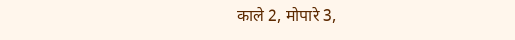काले 2, मोपारे 3,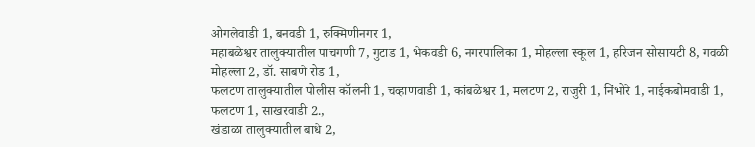ओगलेवाडी 1, बनवडी 1, रुक्मिणीनगर 1,
महाबळेश्वर तालुक्यातील पाचगणी 7, गुटाड 1, भेकवडी 6, नगरपालिका 1, मोहल्ला स्कूल 1, हरिजन सोसायटी 8, गवळी मोहल्ला 2, डॉ. साबणे रोड 1,
फलटण तालुक्यातील पोलीस कॉलनी 1, चव्हाणवाडी 1, कांबळेश्वर 1, मलटण 2, राजुरी 1, निंभोरे 1, नाईकबोमवाडी 1,  फलटण 1, साखरवाडी 2.,
खंडाळा तालुक्यातील बाधे 2,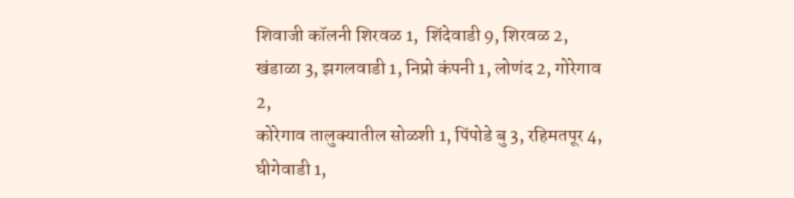शिवाजी कॉलनी शिरवळ 1,  शिंदेवाडी 9, शिरवळ 2, खंडाळा 3, झगलवाडी 1, निप्रो कंपनी 1, लोणंद 2, गोरेगाव 2,
कोरेगाव तालुक्यातील सोळशी 1, पिंपोडे बु 3, रहिमतपूर 4, घीगेवाडी 1,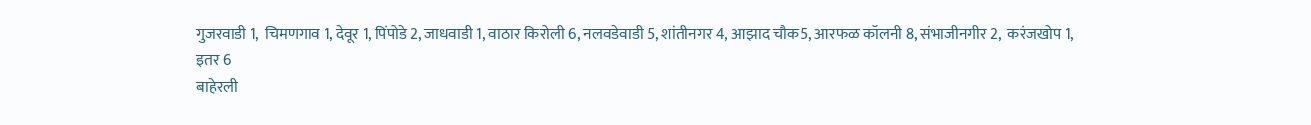गुजरवाडी 1,  चिमणगाव 1, देवूर 1, पिंपोडे 2, जाधवाडी 1, वाठार किरोली 6, नलवडेवाडी 5, शांतीनगर 4, आझाद चौक5, आरफळ कॉलनी 8, संभाजीनगीर 2,  करंजखोप 1,
इतर 6
बाहेरली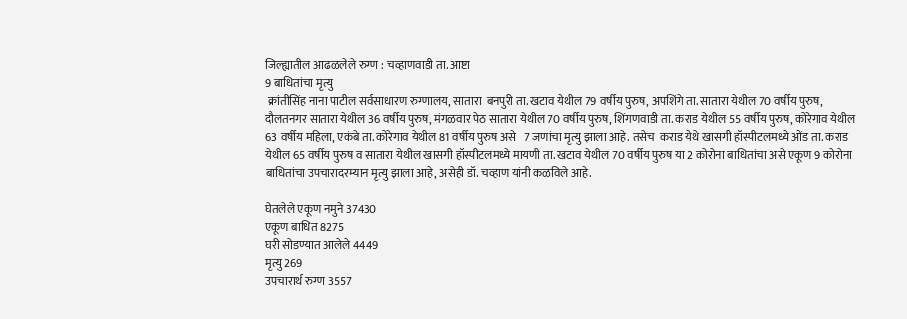जिल्ह्यातील आढळलेले रुग्ण : चव्हाणवाडी ता. आष्टा
9 बाधितांचा मृत्यु
 क्रांतीसिंह नाना पाटील सर्वसाधारण रुग्णालय, सातारा  बनपुरी ता. खटाव येथील 79 वर्षीय पुरुष, अपशिंगे ता. सातारा येथील 70 वर्षीय पुरुष, दौलतनगर सातारा येथील 36 वर्षीय पुरुष, मंगळवार पेठ सातारा येथील 70 वर्षीय पुरुष, शिंगणवाडी ता. कराड येथील 55 वर्षीय पुरुष, कोरेगाव येथील 63 वर्षीय महिला, एकंबे ता. कोरेगाव येथील 81 वर्षीय पुरुष असे   7 जणांचा मृत्यु झाला आहे. तसेच  कराड येथे खासगी हॉस्पीटलमध्ये ओंड ता. कराड येथील 65 वर्षीय पुरुष व सातारा येथील खासगी हॉस्पीटलमध्ये मायणी ता. खटाव येथील 70 वर्षीय पुरुष या 2 कोरोना बाधितांचा असे एकूण 9 कोरोना बाधितांचा उपचारादरम्यान मृत्यु झाला आहे, असेही डॉ. चव्हाण यांनी कळविले आहे.

घेतलेले एकूण नमुने 37430
एकूण बाधित 8275
घरी सोडण्यात आलेले 4449
मृत्यु 269
उपचारार्थ रुग्ण 3557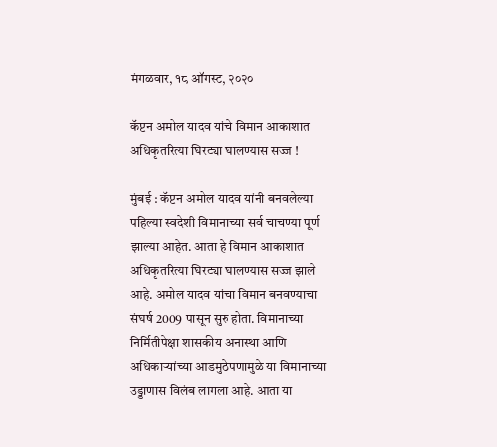मंगळवार, १८ ऑगस्ट, २०२०

कॅप्टन अमोल यादव यांचे विमान आकाशात अधिकृतरित्या घिरट्या घालण्यास सज्ज !

मुंबई : कॅप्टन अमोल यादव यांनी बनवलेल्या पहिल्या स्वदेशी विमानाच्या सर्व चाचण्या पूर्ण झाल्या आहेत. आता हे विमान आकाशात अधिकृतरित्या घिरट्या घालण्यास सज्ज झाले आहे. अमोल यादव यांचा विमान बनवण्याचा संघर्ष 2009 पासून सुरु होता. विमानाच्या निर्मितीपेक्षा शासकीय अनास्था आणि अधिकाऱ्यांच्या आडमुठेपणामुळे या विमानाच्या उड्डाणास विलंब लागला आहे. आता या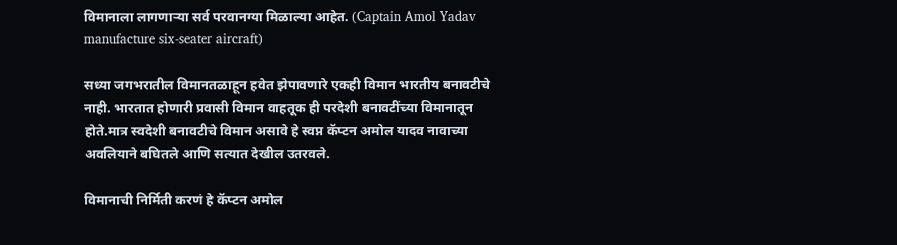विमानाला लागणाऱ्या सर्व परवानग्या मिळाल्या आहेत. (Captain Amol Yadav manufacture six-seater aircraft)

सध्या जगभरातील विमानतळाहून हवेत झेपावणारे एकही विमान भारतीय बनावटीचे नाही. भारतात होणारी प्रवासी विमान वाहतूक ही परदेशी बनावटींच्या विमानातून होते.मात्र स्वदेशी बनावटीचे विमान असावे हे स्वप्न कॅप्टन अमोल यादव नावाच्या अवलियाने बघितले आणि सत्यात देखील उतरवले.

विमानाची निर्मिती करणं हे कॅप्टन अमोल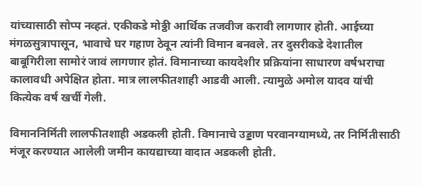यांच्यासाठी सोप्प नव्हतं. एकीकडे मोठ्ठी आर्थिक तजवीज करावी लागणार होती. आईच्या मंगळसुत्रापासून, भावाचे घर गहाण ठेवून त्यांनी विमान बनवले. तर दुसरीकडे देशातील बाबूगिरीला सामोरं जावं लागणार होतं. विमानाच्या कायदेशीर प्रक्रियांना साधारण वर्षभराचा कालावधी अपेक्षित होता. मात्र लालफीतशाही आडवी आली. त्यामुळे अमोल यादव यांची कित्येक वर्ष खर्ची गेली.

विमाननिर्मिती लालफीतशाही अडकली होती. विमानाचे उड्डाण परवानग्यामध्ये, तर निर्मितीसाठी मंजूर करण्यात आलेली जमीन कायद्याच्या वादात अडकली होती.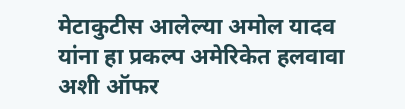मेटाकुटीस आलेल्या अमोल यादव यांना हा प्रकल्प अमेरिकेत हलवावा अशी ऑफर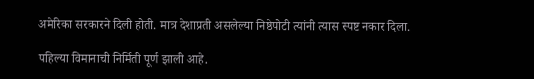अमेरिका सरकारने दिली होती. मात्र देशाप्रती असलेल्या निष्ठेपोटी त्यांनी त्यास स्पष्ट नकार दिला.

पहिल्या विमानाची निर्मिती पूर्ण झाली आहे.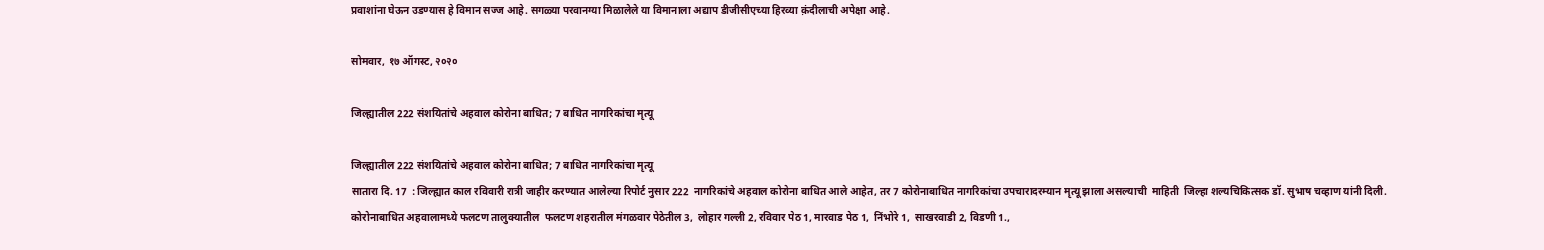प्रवाशांना घेऊन उडण्यास हे विमान सज्ज आहे. सगळ्या परवानग्या मिळालेले या विमानाला अद्याप डीजीसीएच्या हिरव्या क़ंदीलाची अपेक्षा आहे.

सोमवार, १७ ऑगस्ट, २०२०

जिल्ह्यातील 222 संशयितांचे अहवाल कोरोना बाधित; 7 बाधित नागरिकांचा मृत्यू

जिल्ह्यातील 222 संशयितांचे अहवाल कोरोना बाधित; 7 बाधित नागरिकांचा मृत्यू
सातारा दि. 17  : जिल्ह्यात काल रविवारी रात्री जाहीर करण्यात आलेल्या रिपोर्ट नुसार 222  नागरिकांचे अहवाल कोरोना बाधित आले आहेत, तर 7 कोरोनाबाधित नागरिकांचा उपचारादरम्यान मृत्यू झाला असल्याची  माहिती  जिल्हा शल्यचिकित्सक डॉ. सुभाष चव्हाण यांनी दिली.
कोरोनाबाधित अहवालामध्ये फलटण तालुक्यातील  फलटण शहरातील मंगळवार पेठेतील 3,  लोहार गल्ली 2, रविवार पेठ 1, मारवाड पेठ 1,  निंभोरे 1,  साखरवाडी 2, विडणी 1.,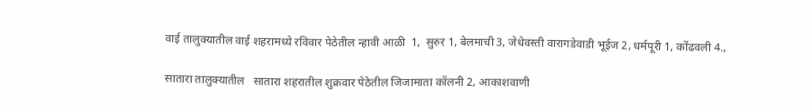वाई तालुक्यातील वाई शहरामध्ये रविवार पेठेतील न्हावी आळी  1,  सुरुर 1, बेलमाची 3, जेधेवस्ती वारागडेवाडी भूईज 2, धर्मपूरी 1, कोंढवली 4.,

सातारा तालुक्यातील   सातारा शहरातील शुक्रवार पेठेतील जिजामाता कॉलनी 2, आकाशवाणी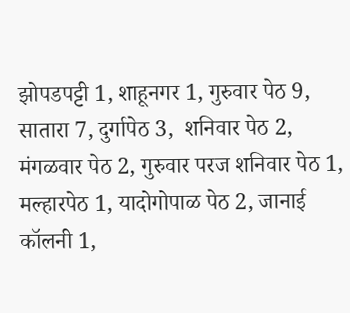झोपडपट्टी 1, शाहूनगर 1, गुरुवार पेठ 9, सातारा 7, दुर्गापेठ 3,  शनिवार पेठ 2, मंगळवार पेठ 2, गुरुवार परज शनिवार पेठ 1, मल्हारपेठ 1, यादोगोपाळ पेठ 2, जानाई कॉलनी 1,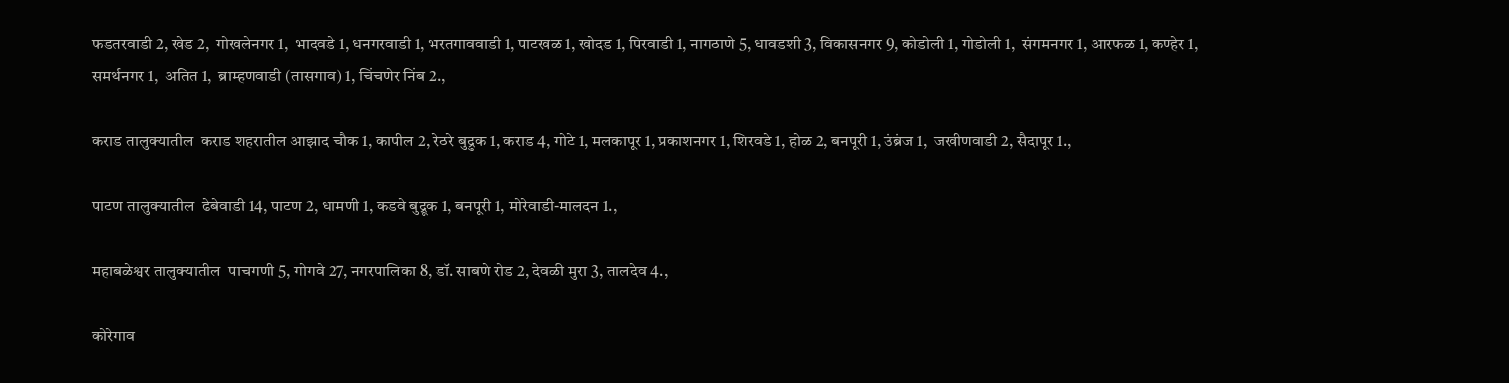फडतरवाडी 2, खेड 2,  गोखलेनगर 1,  भादवडे 1, धनगरवाडी 1, भरतगाववाडी 1, पाटखळ 1, खोदड 1, पिरवाडी 1, नागठाणे 5, धावडशी 3, विकासनगर 9, कोडोली 1, गोडोली 1,  संगमनगर 1, आरफळ 1, कण्हेर 1, समर्थनगर 1,  अतित 1,  ब्राम्हणवाडी (तासगाव) 1, चिंचणेर निंब 2.,

कराड तालुक्यातील  कराड शहरातील आझाद चौक 1, कापील 2, रेठरे बुद्रुक 1, कराड 4, गोटे 1, मलकापूर 1, प्रकाशनगर 1, शिरवडे 1, होळ 2, बनपूरी 1, उंब्रंज 1,  जखीणवाडी 2, सैदापूर 1.,

पाटण तालुक्यातील  ढेबेवाडी 14, पाटण 2, धामणी 1, कडवे बुद्रूक 1, बनपूरी 1, मोरेवाडी-मालदन 1.,

महाबळेश्वर तालुक्यातील  पाचगणी 5, गोगवे 27, नगरपालिका 8, डॉ. साबणे रोड 2, देवळी मुरा 3, तालदेव 4.,

कोरेगाव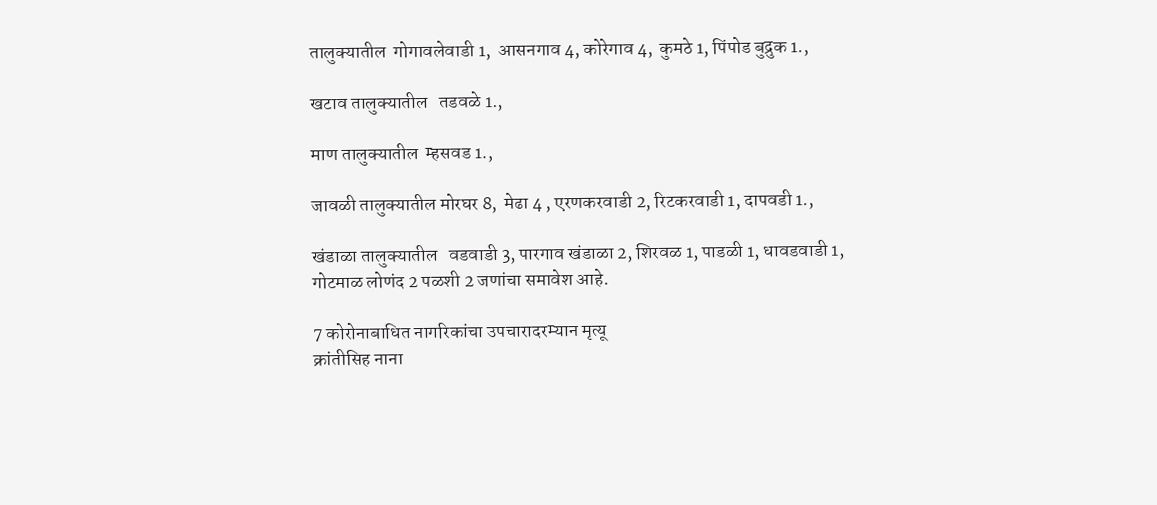तालुक्यातील  गोगावलेवाडी 1,  आसनगाव 4, कोरेगाव 4,  कुमठे 1, पिंपोड बुद्रुक 1.,

खटाव तालुक्यातील   तडवळे 1.,

माण तालुक्यातील  म्हसवड 1.,

जावळी तालुक्यातील मोरघर 8,  मेढा 4 , एरणकरवाडी 2, रिटकरवाडी 1, दापवडी 1.,

खंडाळा तालुक्यातील   वडवाडी 3, पारगाव खंडाळा 2, शिरवळ 1, पाडळी 1, धावडवाडी 1, गोटमाळ लोणंद 2 पळशी 2 जणांचा समावेश आहे.

7 कोरोनाबाधित नागरिकांचा उपचारादरम्यान मृत्यू
क्रांतीसिह नाना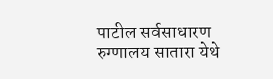पाटील सर्वसाधारण रुग्णालय सातारा येथे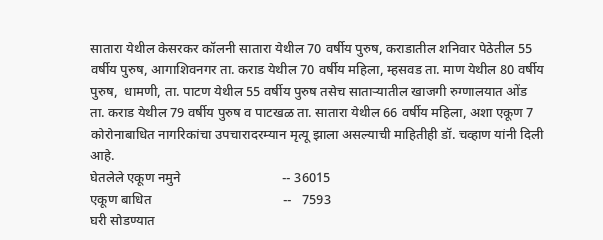सातारा येथील केसरकर कॉलनी सातारा येथील 70 वर्षीय पुरुष, कराडातील शनिवार पेठेतील 55 वर्षीय पुरुष, आगाशिवनगर ता. कराड येथील 70 वर्षीय महिला, म्हसवड ता. माण येथील 80 वर्षीय पुरुष,  धामणी, ता. पाटण येथील 55 वर्षीय पुरुष तसेच साताऱ्यातील खाजगी रुग्णालयात ओंड ता. कराड येथील 79 वर्षीय पुरुष व पाटखळ ता. सातारा येथील 66 वर्षीय महिला, अशा एकूण 7 कोरोनाबाधित नागरिकांचा उपचारादरम्यान मृत्यू झाला असल्याची माहितीही डॉ. चव्हाण यांनी दिली आहे.
घेतलेले एकूण नमुने                              -- 36015
एकूण बाधित                                       --   7593
घरी सोडण्यात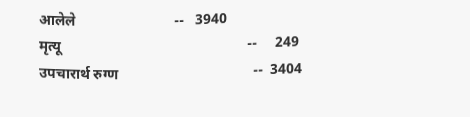आलेले                           --   3940
मृत्यू                                                   --     249
उपचारार्थ रुग्ण                                     --  3404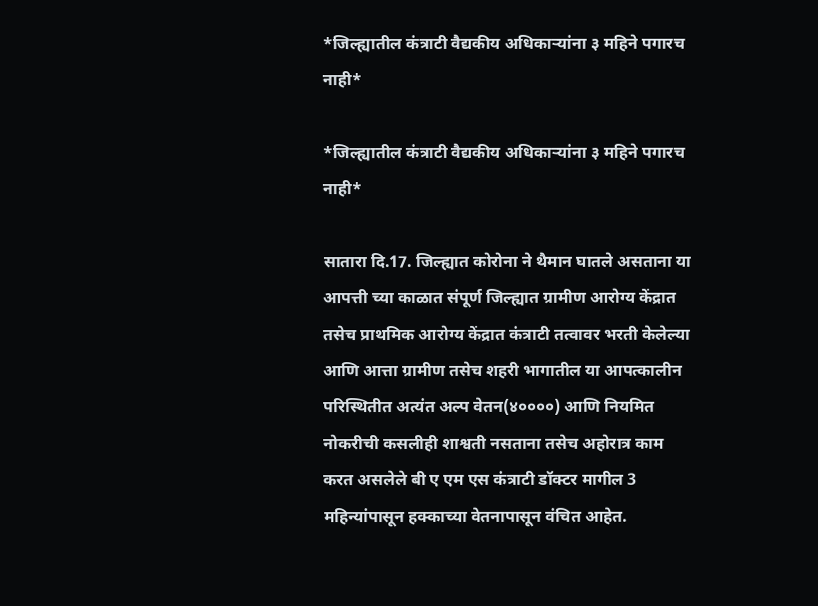*जिल्ह्यातील कंत्राटी वैद्यकीय अधिकाऱ्यांना ३ महिने पगारच नाही*

*जिल्ह्यातील कंत्राटी वैद्यकीय अधिकाऱ्यांना ३ महिने पगारच नाही*

सातारा दि.17. जिल्ह्यात कोरोना ने थैमान घातले असताना या आपत्ती च्या काळात संपूर्ण जिल्ह्यात ग्रामीण आरोग्य केंद्रात तसेच प्राथमिक आरोग्य केंद्रात कंत्राटी तत्वावर भरती केलेल्या आणि आत्ता ग्रामीण तसेच शहरी भागातील या आपत्कालीन परिस्थितीत अत्यंत अल्प वेतन(४००००) आणि नियमित नोकरीची कसलीही शाश्वती नसताना तसेच अहोरात्र काम करत असलेले बी ए एम एस कंत्राटी डॉक्टर मागील 3 महिन्यांपासून हक्काच्या वेतनापासून वंचित आहेत.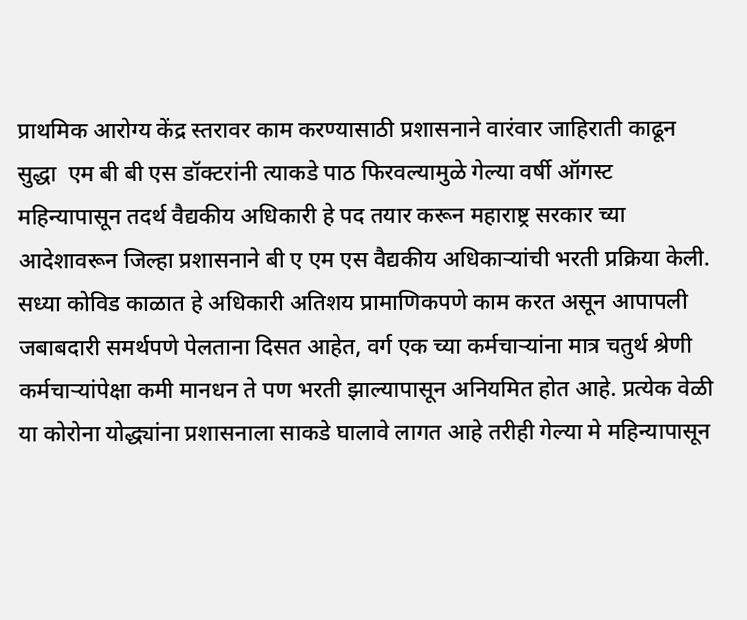प्राथमिक आरोग्य केंद्र स्तरावर काम करण्यासाठी प्रशासनाने वारंवार जाहिराती काढून सुद्धा  एम बी बी एस डॉक्टरांनी त्याकडे पाठ फिरवल्यामुळे गेल्या वर्षी ऑगस्ट महिन्यापासून तदर्थ वैद्यकीय अधिकारी हे पद तयार करून महाराष्ट्र सरकार च्या आदेशावरून जिल्हा प्रशासनाने बी ए एम एस वैद्यकीय अधिकाऱ्यांची भरती प्रक्रिया केली. सध्या कोविड काळात हे अधिकारी अतिशय प्रामाणिकपणे काम करत असून आपापली जबाबदारी समर्थपणे पेलताना दिसत आहेत, वर्ग एक च्या कर्मचाऱ्यांना मात्र चतुर्थ श्रेणी कर्मचाऱ्यांपेक्षा कमी मानधन ते पण भरती झाल्यापासून अनियमित होत आहे. प्रत्येक वेळी या कोरोना योद्ध्यांना प्रशासनाला साकडे घालावे लागत आहे तरीही गेल्या मे महिन्यापासून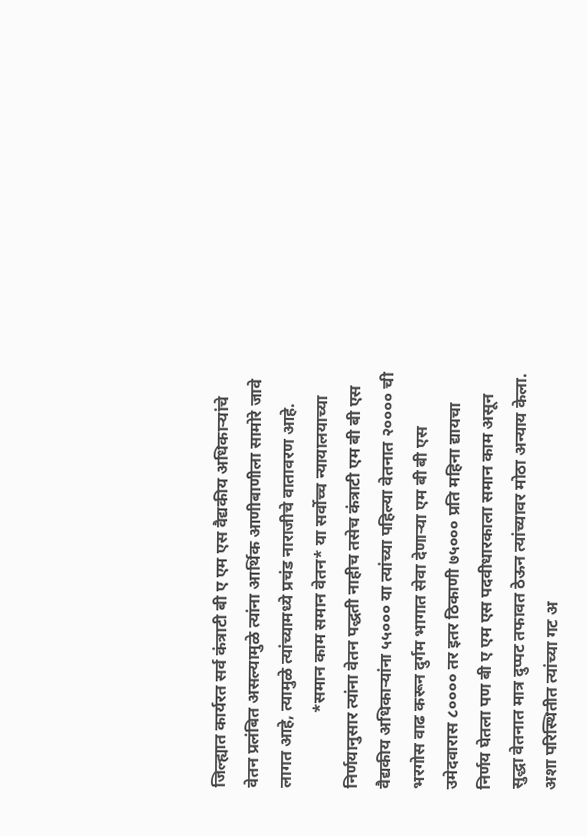जिल्ह्यात कार्यरत सर्व कंत्राटी बी ए एम एस वैद्यकीय अधिकाऱ्यांचे वेतन प्रलंबित असल्यामुळे त्यांना आर्थिक आणीबाणीला सामोरे जावे लागत आहे, त्यामुळे त्यांच्यामध्ये प्रचंड नाराजीचे वातावरण आहे.
                  *समान काम समान वेतन* या सर्वोच्च न्यायालयाच्या निर्णयानुसार त्यांना वेतन पद्धती नाहीच तसेच कंत्राटी एम बी बी एस वैद्यकीय अधिकाऱ्यांना ५५००० या त्यांच्या पहिल्या वेतनात २०००० ची भरगोस वाढ करून दुर्गम भागात सेवा देणाऱ्या एम बी बी एस उमेदवारास ८०००० तर इतर ठिकाणी ७५००० प्रति महिना द्यायचा निर्णय घेतला पण बी ए एम एस पदवीधारकाला समान काम असून सुद्धा वेतनात मात्र दुप्पट तफावत ठेऊन त्यांच्यावर मोठा अन्याय केला. अशा परिस्थितीत त्यांच्या गट अ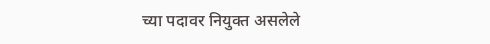च्या पदावर नियुक्त असलेले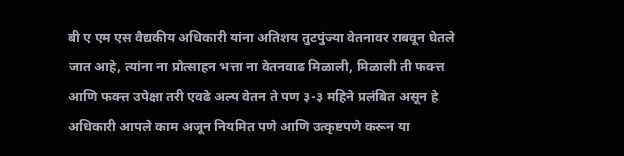बी ए एम एस वैद्यकीय अधिकारी यांना अतिशय तुटपुंज्या वेतनावर राबवून घेतले जात आहे, त्यांना ना प्रोत्साहन भत्ता ना वेतनवाढ मिळाली, मिळाली ती फक्त्त आणि फक्त्त उपेक्षा तरी एवढे अल्प वेतन ते पण ३-३ महिने प्रलंबित असून हे अधिकारी आपले काम अजून नियमित पणे आणि उत्कृष्टपणे करून या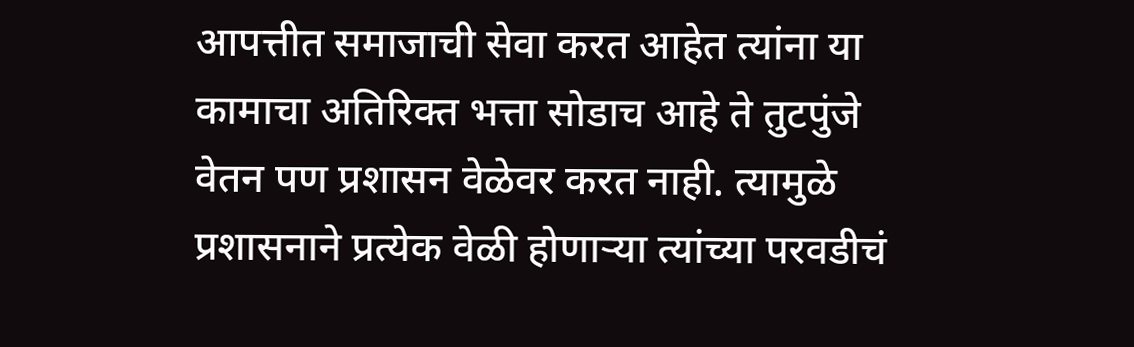आपत्तीत समाजाची सेवा करत आहेत त्यांना या कामाचा अतिरिक्त भत्ता सोडाच आहे ते तुटपुंजे वेतन पण प्रशासन वेळेवर करत नाही. त्यामुळे प्रशासनाने प्रत्येक वेळी होणाऱ्या त्यांच्या परवडीचं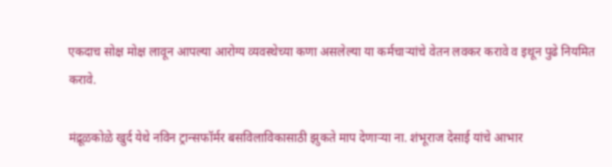एकदाच सोक्ष मोक्ष लावून आपल्या आरोग्य व्यवस्थेच्या कणा असलेल्या या कर्मचाऱ्यांचे वेतन लवकर करावे व इथून पुढे नियमित करावे.

मंद्रूळकोळे खुर्द येथे नविन ट्रान्सफॉर्मर बसविलाविकासाठी झुकते माप देणाऱ्या ना. शंभूराज देसाई यांचे आभार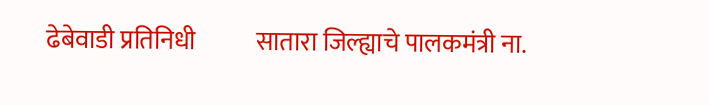ढेबेवाडी प्रतिनिधी            सातारा जिल्ह्याचे पालकमंत्री ना.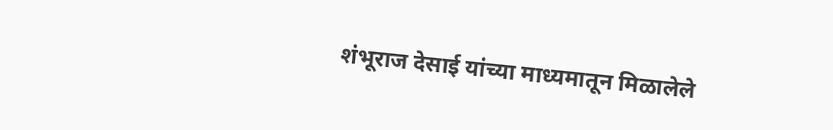शंभूराज देसाई यांच्या माध्यमातून मिळालेले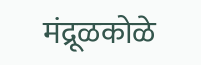मंद्रूळकोळे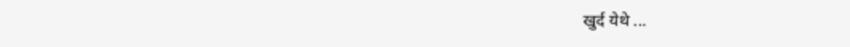खुर्द येथे ...